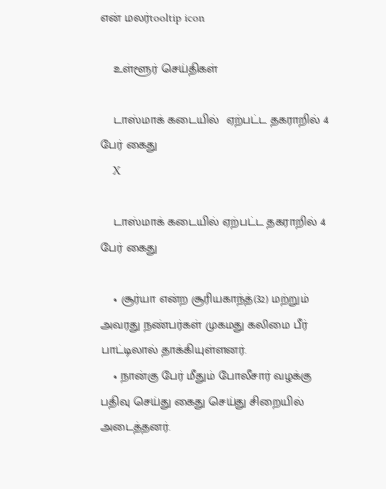என் மலர்tooltip icon

    உள்ளூர் செய்திகள்

    டாஸ்மாக் கடையில்  ஏற்பட்ட தகராறில் 4 பேர் கைது
    X

    டாஸ்மாக் கடையில் ஏற்பட்ட தகராறில் 4 பேர் கைது

    • சூர்யா என்ற சூரியகாந்த்(32) மற்றும் அவரது நண்பர்கள் முகமது கலிமை பீர் பாட்டிலால் தாக்கியுள்ளனர்.
    • நான்கு பேர் மீதும் போலீசார் வழக்கு பதிவு செய்து கைது செய்து சிறையில் அடைத்தனர்.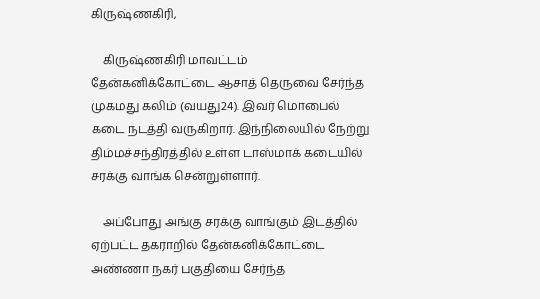கிருஷ்ணகிரி,

    கிருஷ்ணகிரி மாவட்டம் தேன்கனிக்கோட்டை ஆசாத் தெருவை சேர்ந்த முகமது கலிம் (வயது24). இவர் மொபைல் கடை நடத்தி வருகிறார். இந்நிலையில் நேற்று திம்மச்சந்திரத்தில் உள்ள டாஸ்மாக் கடையில் சரக்கு வாங்க சென்றுள்ளார்.

    அப்போது அங்கு சரக்கு வாங்கும் இடத்தில் ஏற்பட்ட தகராறில் தேன்கனிக்கோட்டை அண்ணா நகர் பகுதியை சேர்ந்த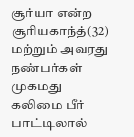சூர்யா என்ற சூரியகாந்த்(32) மற்றும் அவரது நண்பர்கள் முகமது கலிமை பீர் பாட்டிலால்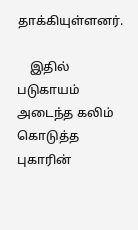தாக்கியுள்ளனர்.

    இதில் படுகாயம் அடைந்த கலிம் கொடுத்த புகாரின்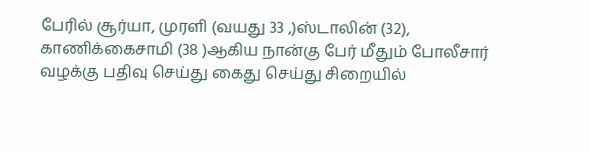பேரில் சூர்யா, முரளி (வயது 33 ,)ஸ்டாலின் (32), காணிக்கைசாமி (38 )ஆகிய நான்கு பேர் மீதும் போலீசார் வழக்கு பதிவு செய்து கைது செய்து சிறையில்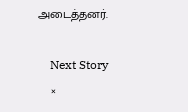அடைத்தனர்.

    Next Story
    ×